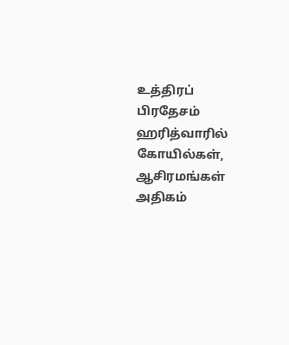உத்திரப் பிரதேசம் ஹரித்வாரில் கோயில்கள், ஆசிரமங்கள் அதிகம்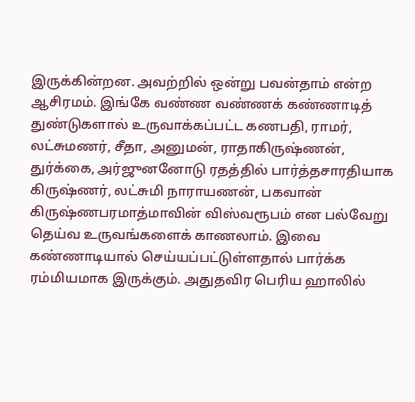இருக்கின்றன. அவற்றில் ஒன்று பவன்தாம் என்ற ஆசிரமம். இங்கே வண்ண வண்ணக் கண்ணாடித் துண்டுகளால் உருவாக்கப்பட்ட கணபதி, ராமர், லட்சுமணர், சீதா, அனுமன், ராதாகிருஷ்ணன், துர்க்கை, அர்ஜுனனோடு ரதத்தில் பார்த்தசாரதியாக கிருஷ்ணர், லட்சுமி நாராயணன், பகவான் கிருஷ்ணபரமாத்மாவின் விஸ்வரூபம் என பல்வேறு தெய்வ உருவங்களைக் காணலாம். இவை கண்ணாடியால் செய்யப்பட்டுள்ளதால் பார்க்க ரம்மியமாக இருக்கும். அதுதவிர பெரிய ஹாலில்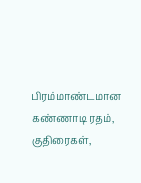பிரம்மாண்டமான கண்ணாடி ரதம், குதிரைகள்,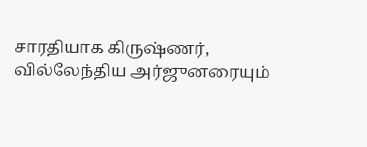சாரதியாக கிருஷ்ணர், வில்லேந்திய அர்ஜுனரையும்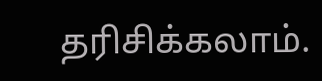தரிசிக்கலாம்.